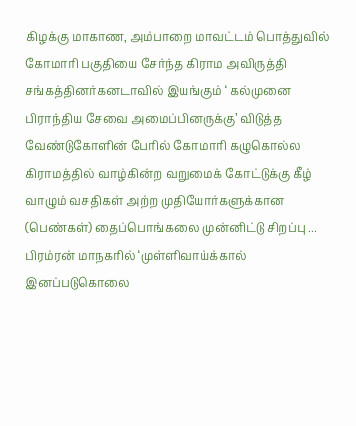கிழக்கு மாகாண, அம்பாறை மாவட்டம் பொத்துவில் கோமாரி பகுதியை சேர்ந்த கிராம அவிருத்தி சங்கத்தினர்கனடாவில் இயங்கும் ‘ கல்முனை பிராந்திய சேவை அமைப்பினருக்கு’ விடுத்த வேண்டுகோளின் பேரில் கோமாரி கழுகொல்ல கிராமத்தில் வாழ்கின்ற வறுமைக் கோட்டுக்கு கீழ் வாழும் வசதிகள் அற்ற முதியோர்களுக்கான (பெண்கள்) தைப்பொங்கலை முன்னிட்டு சிறப்பு ...
பிரம்ரன் மாநகரில் ‘முள்ளிவாய்க்கால் இனப்படுகொலை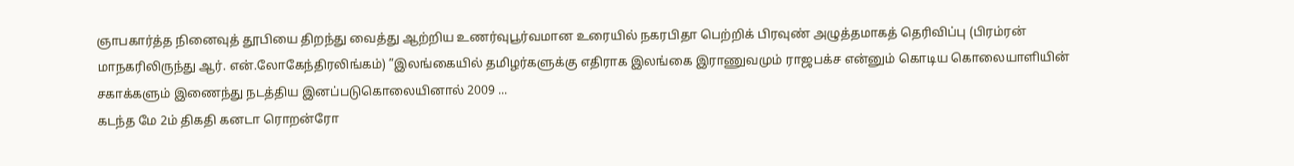ஞாபகார்த்த நினைவுத் தூபியை திறந்து வைத்து ஆற்றிய உணர்வுபூர்வமான உரையில் நகரபிதா பெற்றிக் பிரவுண் அழுத்தமாகத் தெரிவிப்பு (பிரம்ரன் மாநகரிலிருந்து ஆர். என்.லோகேந்திரலிங்கம்) ”இலங்கையில் தமிழர்களுக்கு எதிராக இலங்கை இராணுவமும் ராஜபக்ச என்னும் கொடிய கொலையாளியின் சகாக்களும் இணைந்து நடத்திய இனப்படுகொலையினால் 2009 ...
கடந்த மே 2ம் திகதி கனடா ரொறன்ரோ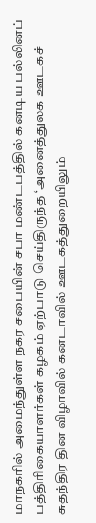மாநகரில் அமைந்துள்ள நகர சபையின் சபா மண்டபத்தில் கனடிய பல்லினப் பத்திரிகையாளர்கள் கழகம் ஏற்பாடு செய்திருந்த ‘அனைத்துலக ஊடகச் சுதந்திர தின விழாவில் கனடாவில் ஊடகத்துறையிலும்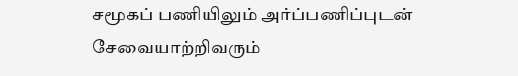சமூகப் பணியிலும் அர்ப்பணிப்புடன் சேவையாற்றிவரும்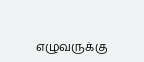எழுவருக்கு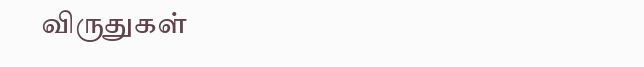விருதுகள்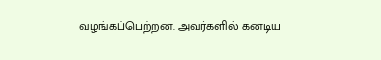வழங்கப்பெற்றன. அவர்களில் கனடிய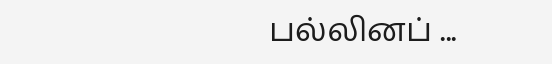பல்லினப் ...